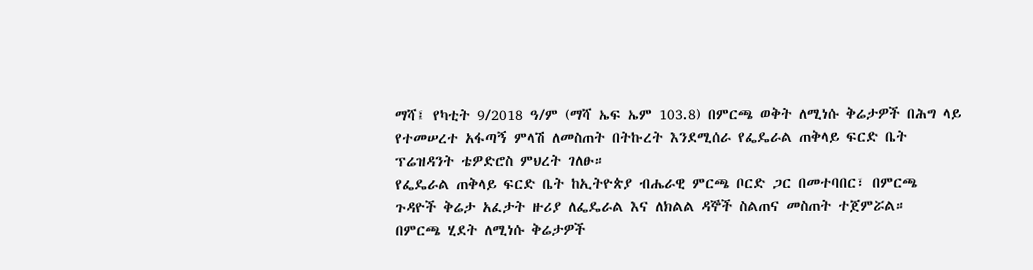ማሻ፤ የካቲት 9/2018 ዓ/ም (ማሻ ኤፍ ኤም 103.8) በምርጫ ወቅት ለሚነሱ ቅሬታዎች በሕግ ላይ የተመሠረተ አፋጣኝ ምላሽ ለመስጠት በትኩረት እንደሚሰራ የፌዴራል ጠቅላይ ፍርድ ቤት ፕሬዝዳንት ቴዎድሮስ ምህረት ገለፁ።
የፌዴራል ጠቅላይ ፍርድ ቤት ከኢትዮጵያ ብሔራዊ ምርጫ ቦርድ ጋር በመተባበር፣ በምርጫ ጉዳዮች ቅሬታ አፈታት ዙሪያ ለፌዴራል እና ለክልል ዳኞች ስልጠና መስጠት ተጀምሯል።
በምርጫ ሂደት ለሚነሱ ቅሬታዎች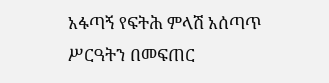አፋጣኝ የፍትሕ ምላሽ አሰጣጥ ሥርዓትን በመፍጠር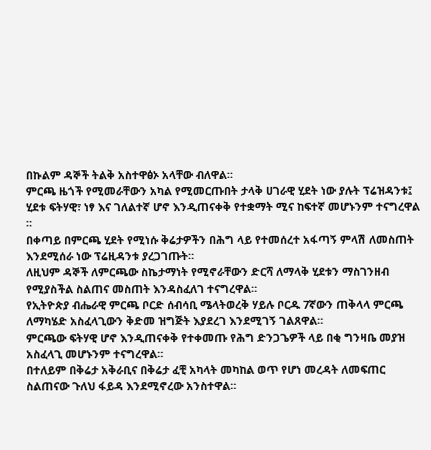በኩልም ዳኞች ትልቅ አስተዋፅኦ አላቸው ብለዋል።
ምርጫ ዜጎች የሚመራቸውን አካል የሚመርጡበት ታላቅ ሀገራዊ ሂደት ነው ያሉት ፕሬዝዳንቱ፤ ሂደቱ ፍትሃዊ፣ ነፃ እና ገለልተኛ ሆኖ እንዲጠናቀቅ የተቋማት ሚና ከፍተኛ መሆኑንም ተናግረዋል ።
በቀጣይ በምርጫ ሂደት የሚነሱ ቅሬታዎችን በሕግ ላይ የተመሰረተ አፋጣኝ ምላሽ ለመስጠት እንደሚሰራ ነው ፕሬዚዳንቱ ያረጋገጡት።
ለዚህም ዳኞች ለምርጫው ስኬታማነት የሚኖራቸውን ድርሻ ለማላቅ ሂደቱን ማስገንዘብ የሚያስችል ስልጠና መስጠት እንዳስፈለገ ተናግረዋል።
የኢትዮጵያ ብሔራዊ ምርጫ ቦርድ ሰብሳቢ ሜላትወረቅ ሃይሉ ቦርዱ 7ኛውን ጠቅላላ ምርጫ ለማካሄድ አስፈላጊውን ቅድመ ዝግጅት እያደረገ እንደሚገኝ ገልጸዋል።
ምርጫው ፍትሃዊ ሆኖ እንዲጠናቀቅ የተቀመጡ የሕግ ድንጋጌዎች ላይ በቂ ግንዛቤ መያዝ አስፈላጊ መሆኑንም ተናግረዋል።
በተለይም በቅሬታ አቅራቢና በቅሬታ ፈቺ አካላት መካከል ወጥ የሆነ መረዳት ለመፍጠር ስልጠናው ጉለህ ፋይዳ እንደሚኖረው አንስተዋል።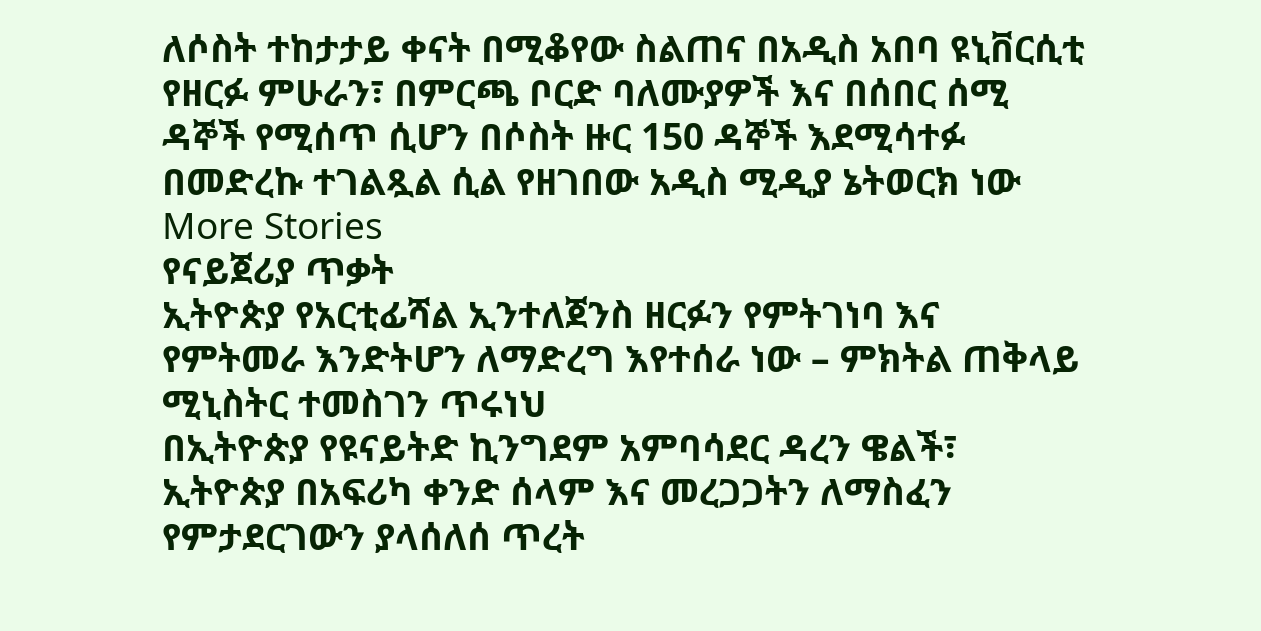ለሶስት ተከታታይ ቀናት በሚቆየው ስልጠና በአዲስ አበባ ዩኒቨርሲቲ የዘርፉ ምሁራን፣ በምርጫ ቦርድ ባለሙያዎች እና በሰበር ሰሚ ዳኞች የሚሰጥ ሲሆን በሶስት ዙር 150 ዳኞች እደሚሳተፉ በመድረኩ ተገልጿል ሲል የዘገበው አዲስ ሚዲያ ኔትወርክ ነው
More Stories
የናይጀሪያ ጥቃት
ኢትዮጵያ የአርቲፊሻል ኢንተለጀንስ ዘርፉን የምትገነባ እና የምትመራ እንድትሆን ለማድረግ እየተሰራ ነው – ምክትል ጠቅላይ ሚኒስትር ተመስገን ጥሩነህ
በኢትዮጵያ የዩናይትድ ኪንግደም አምባሳደር ዳረን ዌልች፣ ኢትዮጵያ በአፍሪካ ቀንድ ሰላም እና መረጋጋትን ለማስፈን የምታደርገውን ያላሰለሰ ጥረት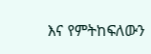እና የምትከፍለውን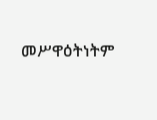መሥዋዕትነትም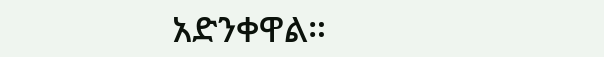አድንቀዋል።